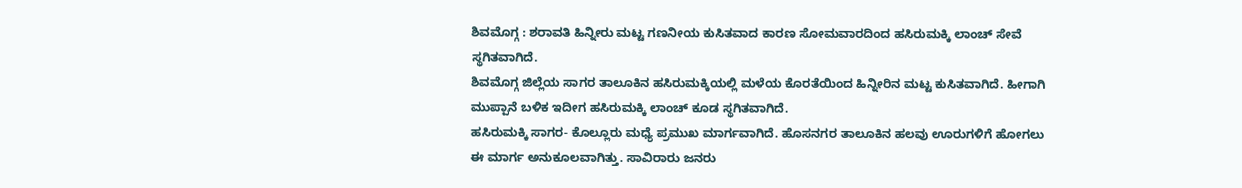ಶಿವಮೊಗ್ಗ : ಶರಾವತಿ ಹಿನ್ನೀರು ಮಟ್ಟ ಗಣನೀಯ ಕುಸಿತವಾದ ಕಾರಣ ಸೋಮವಾರದಿಂದ ಹಸಿರುಮಕ್ಕಿ ಲಾಂಚ್ ಸೇವೆ ಸ್ಥಗಿತವಾಗಿದೆ.
ಶಿವಮೊಗ್ಗ ಜಿಲ್ಲೆಯ ಸಾಗರ ತಾಲೂಕಿನ ಹಸಿರುಮಕ್ಕಿಯಲ್ಲಿ ಮಳೆಯ ಕೊರತೆಯಿಂದ ಹಿನ್ನೀರಿನ ಮಟ್ಟ ಕುಸಿತವಾಗಿದೆ. ಹೀಗಾಗಿ ಮುಪ್ಪಾನೆ ಬಳಿಕ ಇದೀಗ ಹಸಿರುಮಕ್ಕಿ ಲಾಂಚ್ ಕೂಡ ಸ್ಥಗಿತವಾಗಿದೆ.
ಹಸಿರುಮಕ್ಕಿ ಸಾಗರ- ಕೊಲ್ಲೂರು ಮಧ್ಯೆ ಪ್ರಮುಖ ಮಾರ್ಗವಾಗಿದೆ. ಹೊಸನಗರ ತಾಲೂಕಿನ ಹಲವು ಊರುಗಳಿಗೆ ಹೋಗಲು ಈ ಮಾರ್ಗ ಅನುಕೂಲವಾಗಿತ್ತು. ಸಾವಿರಾರು ಜನರು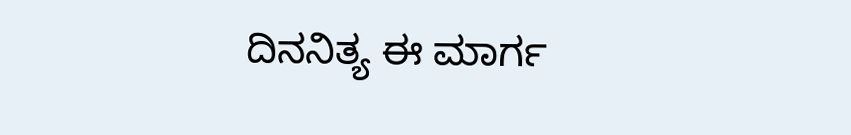ದಿನನಿತ್ಯ ಈ ಮಾರ್ಗ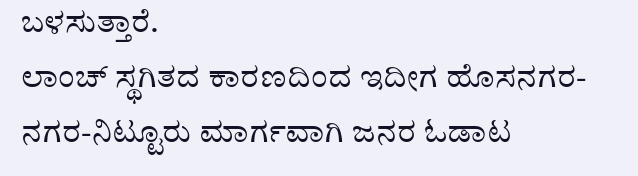ಬಳಸುತ್ತಾರೆ.
ಲಾಂಚ್ ಸ್ಥಗಿತದ ಕಾರಣದಿಂದ ಇದೀಗ ಹೊಸನಗರ- ನಗರ-ನಿಟ್ಟೂರು ಮಾರ್ಗವಾಗಿ ಜನರ ಓಡಾಟ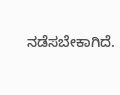ನಡೆಸಬೇಕಾಗಿದೆ.